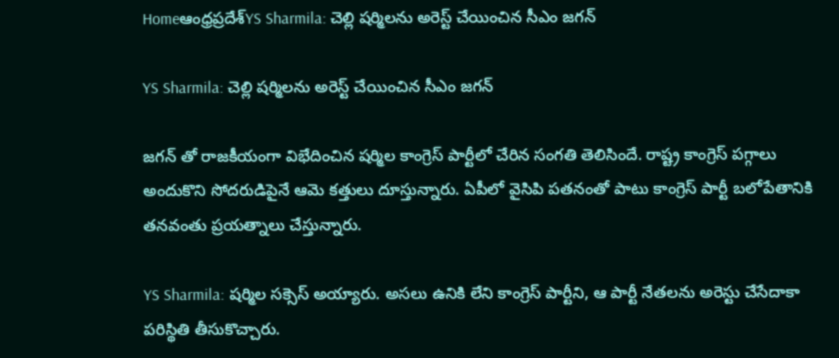Homeఆంధ్రప్రదేశ్‌YS Sharmila: చెల్లి షర్మిలను అరెస్ట్ చేయించిన సీఎం జగన్

YS Sharmila: చెల్లి షర్మిలను అరెస్ట్ చేయించిన సీఎం జగన్

జగన్ తో రాజకీయంగా విభేదించిన షర్మిల కాంగ్రెస్ పార్టీలో చేరిన సంగతి తెలిసిందే. రాష్ట్ర కాంగ్రెస్ పగ్గాలు అందుకొని సోదరుడిపైనే ఆమె కత్తులు దూస్తున్నారు. ఏపీలో వైసిపి పతనంతో పాటు కాంగ్రెస్ పార్టీ బలోపేతానికి తనవంతు ప్రయత్నాలు చేస్తున్నారు.

YS Sharmila: షర్మిల సక్సెస్ అయ్యారు. అసలు ఉనికి లేని కాంగ్రెస్ పార్టీని, ఆ పార్టీ నేతలను అరెస్టు చేసేదాకా పరిస్థితి తీసుకొచ్చారు.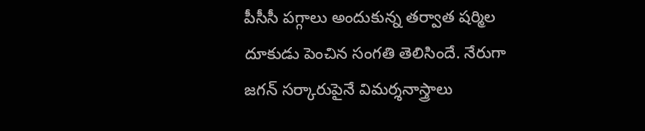పీసీసీ పగ్గాలు అందుకున్న తర్వాత షర్మిల దూకుడు పెంచిన సంగతి తెలిసిందే. నేరుగా జగన్ సర్కారుపైనే విమర్శనాస్త్రాలు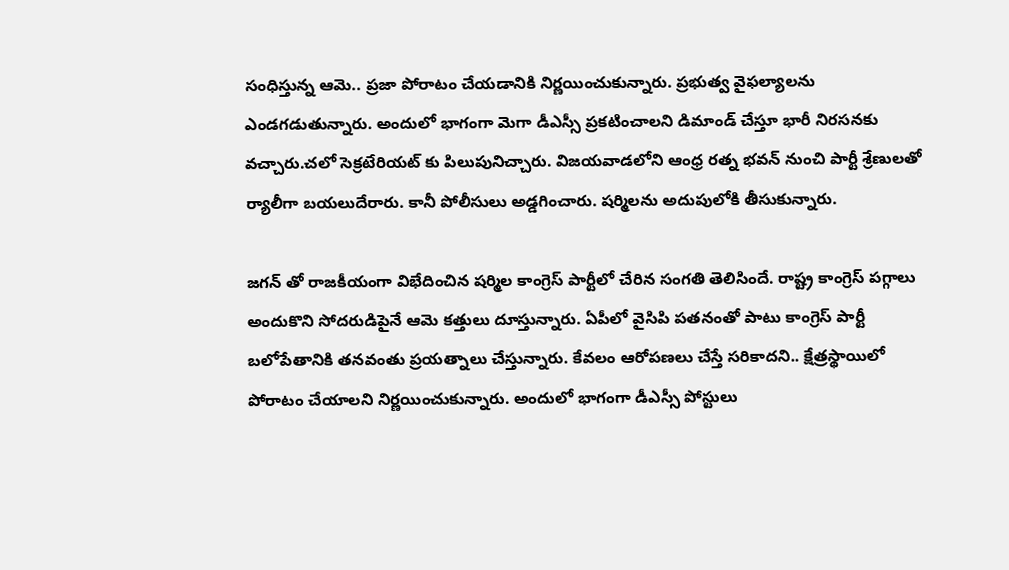సంధిస్తున్న ఆమె.. ప్రజా పోరాటం చేయడానికి నిర్ణయించుకున్నారు. ప్రభుత్వ వైఫల్యాలను ఎండగడుతున్నారు. అందులో భాగంగా మెగా డీఎస్సీ ప్రకటించాలని డిమాండ్ చేస్తూ భారీ నిరసనకు వచ్చారు.చలో సెక్రటేరియట్ కు పిలుపునిచ్చారు. విజయవాడలోని ఆంధ్ర రత్న భవన్ నుంచి పార్టీ శ్రేణులతో ర్యాలీగా బయలుదేరారు. కానీ పోలీసులు అడ్డగించారు. షర్మిలను అదుపులోకి తీసుకున్నారు.

జగన్ తో రాజకీయంగా విభేదించిన షర్మిల కాంగ్రెస్ పార్టీలో చేరిన సంగతి తెలిసిందే. రాష్ట్ర కాంగ్రెస్ పగ్గాలు అందుకొని సోదరుడిపైనే ఆమె కత్తులు దూస్తున్నారు. ఏపీలో వైసిపి పతనంతో పాటు కాంగ్రెస్ పార్టీ బలోపేతానికి తనవంతు ప్రయత్నాలు చేస్తున్నారు. కేవలం ఆరోపణలు చేస్తే సరికాదని.. క్షేత్రస్థాయిలో పోరాటం చేయాలని నిర్ణయించుకున్నారు. అందులో భాగంగా డీఎస్సీ పోస్టులు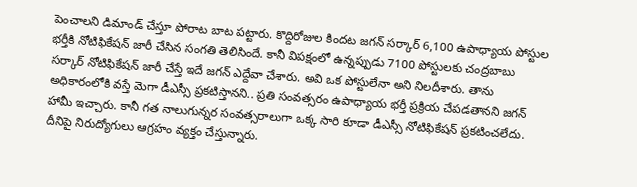పెంచాలని డిమాండ్ చేస్తూ పోరాట బాట పట్టారు. కొద్దిరోజుల కిందట జగన్ సర్కార్ 6,100 ఉపాధ్యాయ పోస్టుల భర్తీకి నోటిఫికేషన్ జారీ చేసిన సంగతి తెలిసిందే. కానీ విపక్షంలో ఉన్నప్పుడు 7100 పోస్టులకు చంద్రబాబు సర్కార్ నోటిఫికేషన్ జారీ చేస్తే ఇదే జగన్ ఎద్దేవా చేశారు. అవి ఒక పోస్టులేనా అని నిలదీశారు. తాను అధికారంలోకి వస్తే మెగా డీఎస్సీ ప్రకటిస్తానని.. ప్రతి సంవత్సరం ఉపాధ్యాయ భర్తీ ప్రక్రియ చేపడతానని జగన్ హామీ ఇచ్చారు. కానీ గత నాలుగున్నర సంవత్సరాలుగా ఒక్క సారి కూడా డీఎస్సీ నోటిఫికేషన్ ప్రకటించలేదు. దీనిపై నిరుద్యోగులు ఆగ్రహం వ్యక్తం చేస్తున్నారు.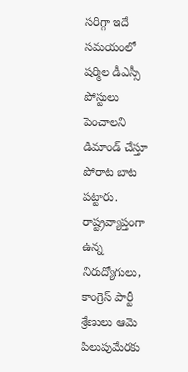సరిగ్గా ఇదే సమయంలో షర్మిల డీఎస్సీ పోస్టులు పెంచాలని డిమాండ్ చేస్తూ పోరాట బాట పట్టారు. రాష్ట్రవ్యాప్తంగా ఉన్న నిరుద్యోగులు, కాంగ్రెస్ పార్టీ శ్రేణులు ఆమె పిలుపుమేరకు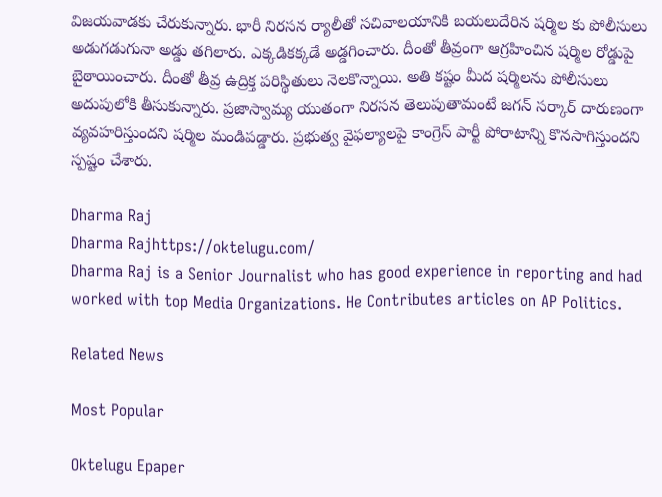విజయవాడకు చేరుకున్నారు. భారీ నిరసన ర్యాలీతో సచివాలయానికి బయలుదేరిన షర్మిల కు పోలీసులు అడుగడుగునా అడ్డు తగిలారు. ఎక్కడికక్కడే అడ్డగించారు. దీంతో తీవ్రంగా ఆగ్రహించిన షర్మిల రోడ్డుపై బైఠాయించారు. దీంతో తీవ్ర ఉద్రిక్త పరిస్థితులు నెలకొన్నాయి. అతి కష్టం మీద షర్మిలను పోలీసులు అదుపులోకి తీసుకున్నారు. ప్రజాస్వామ్య యుతంగా నిరసన తెలుపుతామంటే జగన్ సర్కార్ దారుణంగా వ్యవహరిస్తుందని షర్మిల మండిపడ్డారు. ప్రభుత్వ వైఫల్యాలపై కాంగ్రెస్ పార్టీ పోరాటాన్ని కొనసాగిస్తుందని స్పష్టం చేశారు.

Dharma Raj
Dharma Rajhttps://oktelugu.com/
Dharma Raj is a Senior Journalist who has good experience in reporting and had worked with top Media Organizations. He Contributes articles on AP Politics.

Related News

Most Popular

Oktelugu Epaper